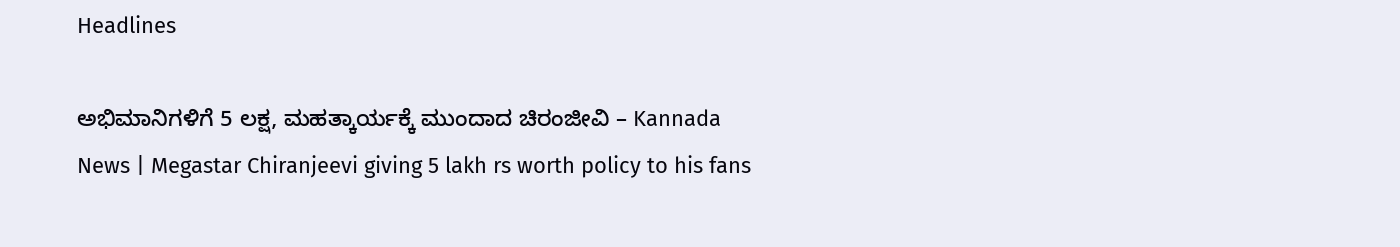Headlines

ಅಭಿಮಾನಿಗಳಿಗೆ 5 ಲಕ್ಷ, ಮಹತ್ಕಾರ್ಯಕ್ಕೆ ಮುಂದಾದ ಚಿರಂಜೀವಿ – Kannada News | Megastar Chiranjeevi giving 5 lakh rs worth policy to his fans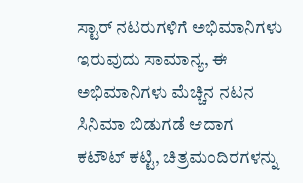ಸ್ಟಾರ್ ನಟರುಗಳಿಗೆ ಅಭಿಮಾನಿಗಳು ಇರುವುದು ಸಾಮಾನ್ಯ, ಈ ಅಭಿಮಾನಿಗಳು ಮೆಚ್ಚಿನ ನಟನ ಸಿನಿಮಾ ಬಿಡುಗಡೆ ಆದಾಗ ಕಟೌಟ್ ಕಟ್ಟಿ, ಚಿತ್ರಮಂದಿರಗಳನ್ನು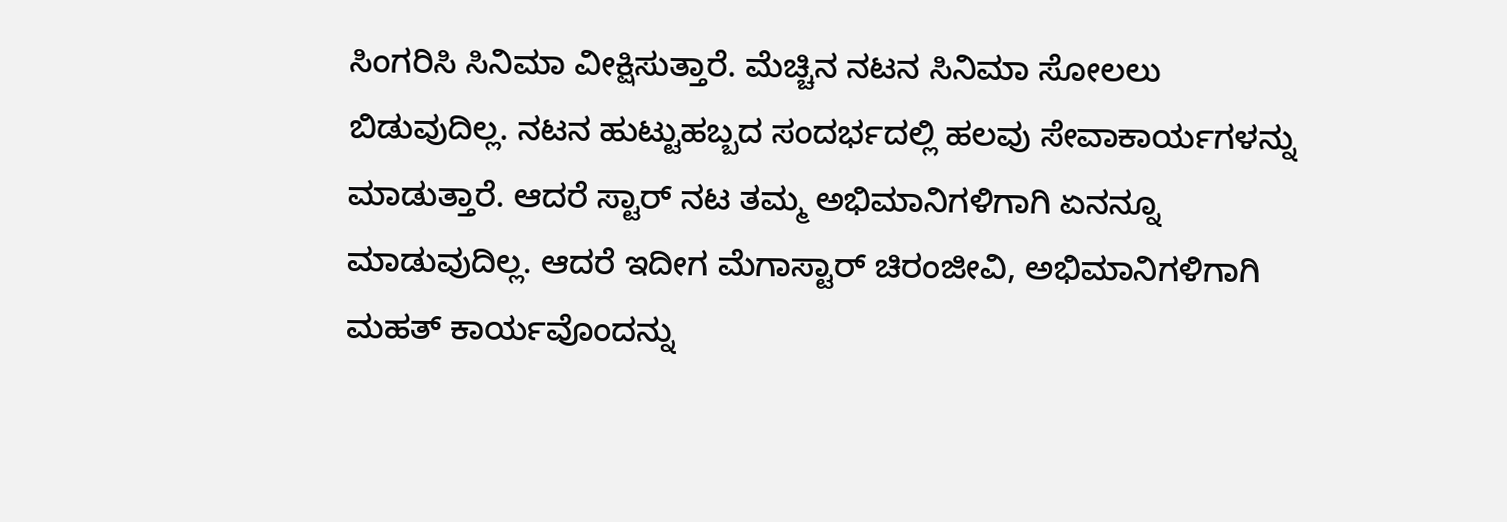ಸಿಂಗರಿಸಿ ಸಿನಿಮಾ ವೀಕ್ಷಿಸುತ್ತಾರೆ. ಮೆಚ್ಚಿನ ನಟನ ಸಿನಿಮಾ ಸೋಲಲು ಬಿಡುವುದಿಲ್ಲ. ನಟನ ಹುಟ್ಟುಹಬ್ಬದ ಸಂದರ್ಭದಲ್ಲಿ ಹಲವು ಸೇವಾಕಾರ್ಯಗಳನ್ನು ಮಾಡುತ್ತಾರೆ. ಆದರೆ ಸ್ಟಾರ್ ನಟ ತಮ್ಮ ಅಭಿಮಾನಿಗಳಿಗಾಗಿ ಏನನ್ನೂ ಮಾಡುವುದಿಲ್ಲ. ಆದರೆ ಇದೀಗ ಮೆಗಾಸ್ಟಾರ್ ಚಿರಂಜೀವಿ, ಅಭಿಮಾನಿಗಳಿಗಾಗಿ ಮಹತ್ ಕಾರ್ಯವೊಂದನ್ನು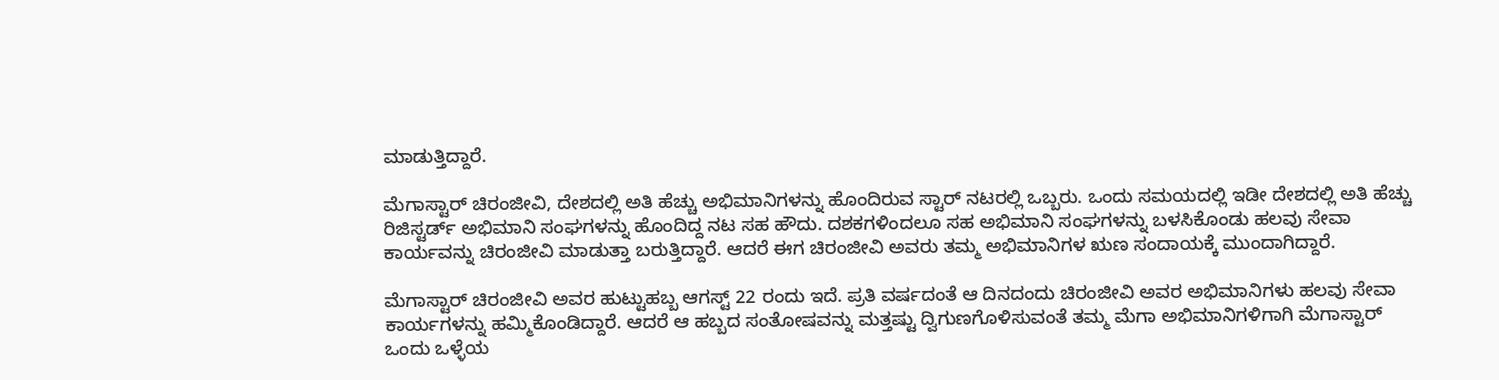ಮಾಡುತ್ತಿದ್ದಾರೆ.

ಮೆಗಾಸ್ಟಾರ್ ಚಿರಂಜೀವಿ, ದೇಶದಲ್ಲಿ ಅತಿ ಹೆಚ್ಚು ಅಭಿಮಾನಿಗಳನ್ನು ಹೊಂದಿರುವ ಸ್ಟಾರ್ ನಟರಲ್ಲಿ ಒಬ್ಬರು. ಒಂದು ಸಮಯದಲ್ಲಿ ಇಡೀ ದೇಶದಲ್ಲಿ ಅತಿ ಹೆಚ್ಚು ರಿಜಿಸ್ಟರ್ಡ್ ಅಭಿಮಾನಿ ಸಂಘಗಳನ್ನು ಹೊಂದಿದ್ದ ನಟ ಸಹ ಹೌದು. ದಶಕಗಳಿಂದಲೂ ಸಹ ಅಭಿಮಾನಿ ಸಂಘಗಳನ್ನು ಬಳಸಿಕೊಂಡು ಹಲವು ಸೇವಾ ಕಾರ್ಯವನ್ನು ಚಿರಂಜೀವಿ ಮಾಡುತ್ತಾ ಬರುತ್ತಿದ್ದಾರೆ. ಆದರೆ ಈಗ ಚಿರಂಜೀವಿ ಅವರು ತಮ್ಮ ಅಭಿಮಾನಿಗಳ ಋಣ ಸಂದಾಯಕ್ಕೆ ಮುಂದಾಗಿದ್ದಾರೆ.

ಮೆಗಾಸ್ಟಾರ್ ಚಿರಂಜೀವಿ ಅವರ ಹುಟ್ಟುಹಬ್ಬ ಆಗಸ್ಟ್ 22 ರಂದು ಇದೆ. ಪ್ರತಿ ವರ್ಷದಂತೆ ಆ ದಿನದಂದು ಚಿರಂಜೀವಿ ಅವರ ಅಭಿಮಾನಿಗಳು ಹಲವು ಸೇವಾ ಕಾರ್ಯಗಳನ್ನು ಹಮ್ಮಿಕೊಂಡಿದ್ದಾರೆ. ಆದರೆ ಆ ಹಬ್ಬದ ಸಂತೋಷವನ್ನು ಮತ್ತಷ್ಟು ದ್ವಿಗುಣಗೊಳಿಸುವಂತೆ ತಮ್ಮ ಮೆಗಾ ಅಭಿಮಾನಿಗಳಿಗಾಗಿ ಮೆಗಾಸ್ಟಾರ್ ಒಂದು ಒಳ್ಳೆಯ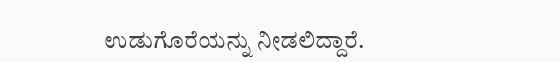ಉಡುಗೊರೆಯನ್ನು ನೀಡಲಿದ್ದಾರೆ.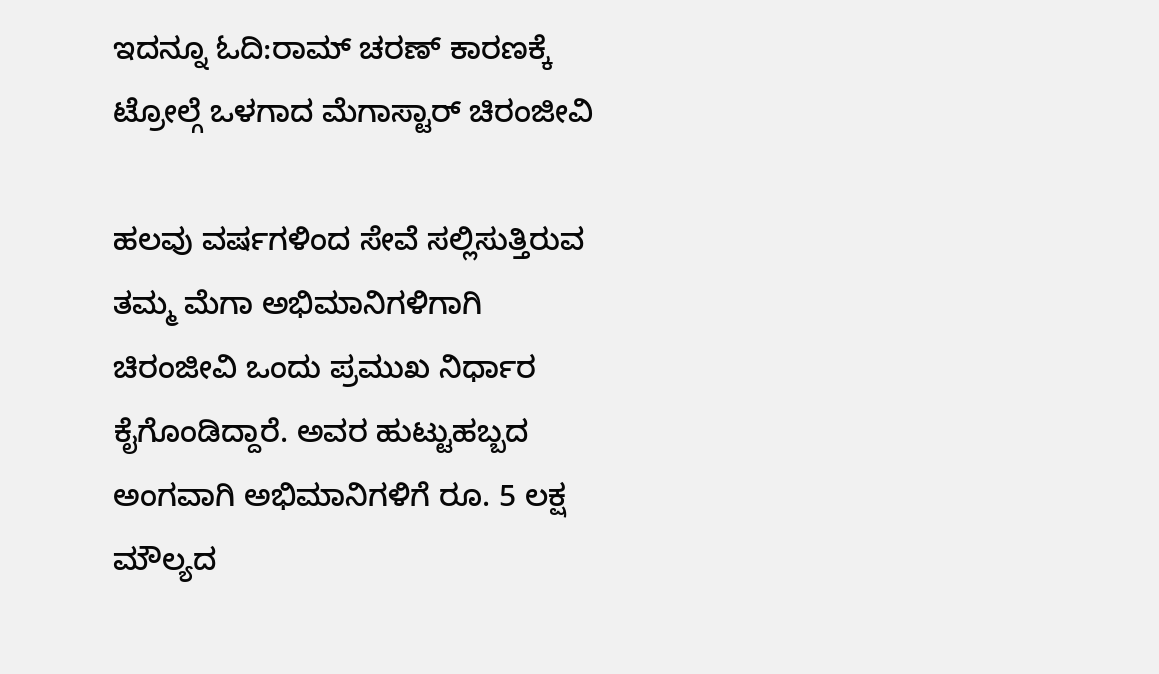ಇದನ್ನೂ ಓದಿ:ರಾಮ್ ಚರಣ್ ಕಾರಣಕ್ಕೆ ಟ್ರೋಲ್ಗೆ ಒಳಗಾದ ಮೆಗಾಸ್ಟಾರ್ ಚಿರಂಜೀವಿ

ಹಲವು ವರ್ಷಗಳಿಂದ ಸೇವೆ ಸಲ್ಲಿಸುತ್ತಿರುವ ತಮ್ಮ ಮೆಗಾ ಅಭಿಮಾನಿಗಳಿಗಾಗಿ ಚಿರಂಜೀವಿ ಒಂದು ಪ್ರಮುಖ ನಿರ್ಧಾರ ಕೈಗೊಂಡಿದ್ದಾರೆ. ಅವರ ಹುಟ್ಟುಹಬ್ಬದ ಅಂಗವಾಗಿ ಅಭಿಮಾನಿಗಳಿಗೆ ರೂ. 5 ಲಕ್ಷ ಮೌಲ್ಯದ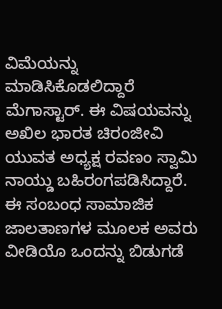ವಿಮೆಯನ್ನು ಮಾಡಿಸಿಕೊಡಲಿದ್ದಾರೆ ಮೆಗಾಸ್ಟಾರ್. ಈ ವಿಷಯವನ್ನು ಅಖಿಲ ಭಾರತ ಚಿರಂಜೀವಿ ಯುವತ ಅಧ್ಯಕ್ಷ ರವಣಂ ಸ್ವಾಮಿ ನಾಯ್ಡು ಬಹಿರಂಗಪಡಿಸಿದ್ದಾರೆ. ಈ ಸಂಬಂಧ ಸಾಮಾಜಿಕ ಜಾಲತಾಣಗಳ ಮೂಲಕ ಅವರು ವೀಡಿಯೊ ಒಂದನ್ನು ಬಿಡುಗಡೆ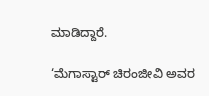ಮಾಡಿದ್ದಾರೆ.

‘ಮೆಗಾಸ್ಟಾರ್ ಚಿರಂಜೀವಿ ಅವರ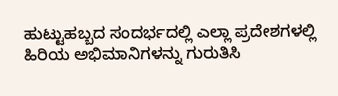ಹುಟ್ಟುಹಬ್ಬದ ಸಂದರ್ಭದಲ್ಲಿ ಎಲ್ಲಾ ಪ್ರದೇಶಗಳಲ್ಲಿ ಹಿರಿಯ ಅಭಿಮಾನಿಗಳನ್ನು ಗುರುತಿಸಿ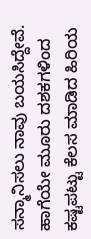ಸನ್ಮಾನಿಸಲು ನಾವು ಬಯಸಿದ್ದೇವೆ. ಹಾಗೆಯೇ ಮೂರು ದಶಕಗಳಿಂದ ಕಷ್ಟಪಟ್ಟು ಕೆಲಸ ಮಾಡಿದ ಹಿರಿಯ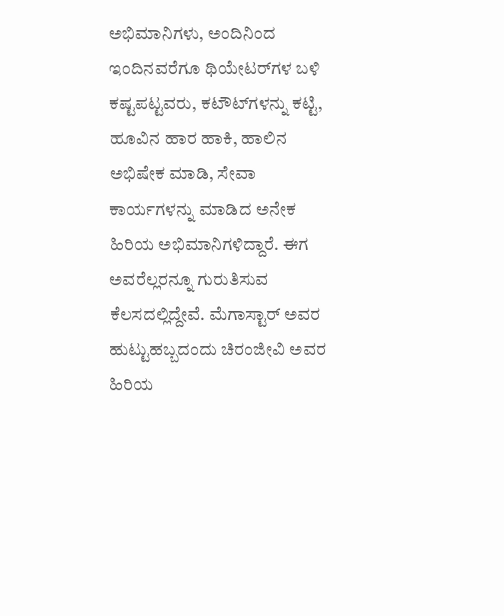ಅಭಿಮಾನಿಗಳು, ಅಂದಿನಿಂದ ಇಂದಿನವರೆಗೂ ಥಿಯೇಟರ್‌ಗಳ ಬಳಿ ಕಷ್ಟಪಟ್ಟವರು, ಕಟೌಟ್‌ಗಳನ್ನು ಕಟ್ಟಿ, ಹೂವಿನ ಹಾರ ಹಾಕಿ, ಹಾಲಿನ ಅಭಿಷೇಕ ಮಾಡಿ, ಸೇವಾ ಕಾರ್ಯಗಳನ್ನು ಮಾಡಿದ ಅನೇಕ ಹಿರಿಯ ಅಭಿಮಾನಿಗಳಿದ್ದಾರೆ. ಈಗ ಅವರೆಲ್ಲರನ್ನೂ ಗುರುತಿಸುವ ಕೆಲಸದಲ್ಲಿದ್ದೇವೆ. ಮೆಗಾಸ್ಟಾರ್ ಅವರ ಹುಟ್ಟುಹಬ್ಬದಂದು ಚಿರಂಜೀವಿ ಅವರ ಹಿರಿಯ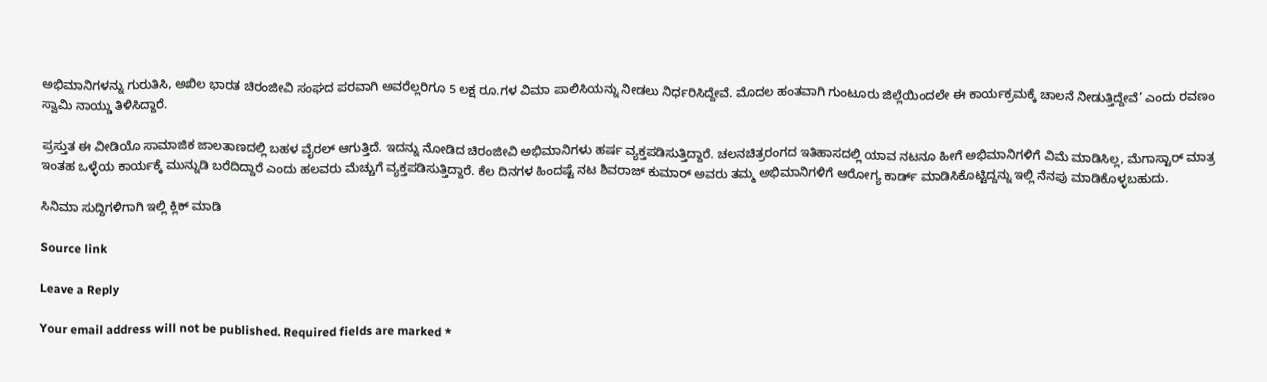ಅಭಿಮಾನಿಗಳನ್ನು ಗುರುತಿಸಿ, ಅಖಿಲ ಭಾರತ ಚಿರಂಜೀವಿ ಸಂಘದ ಪರವಾಗಿ ಅವರೆಲ್ಲರಿಗೂ 5 ಲಕ್ಷ ರೂ.ಗಳ ವಿಮಾ ಪಾಲಿಸಿಯನ್ನು ನೀಡಲು ನಿರ್ಧರಿಸಿದ್ದೇವೆ. ಮೊದಲ ಹಂತವಾಗಿ ಗುಂಟೂರು ಜಿಲ್ಲೆಯಿಂದಲೇ ಈ ಕಾರ್ಯಕ್ರಮಕ್ಕೆ ಚಾಲನೆ ನೀಡುತ್ತಿದ್ದೇವೆ’ ಎಂದು ರವಣಂ ಸ್ವಾಮಿ ನಾಯ್ಡು ತಿಳಿಸಿದ್ದಾರೆ.

ಪ್ರಸ್ತುತ ಈ ವೀಡಿಯೊ ಸಾಮಾಜಿಕ ಜಾಲತಾಣದಲ್ಲಿ ಬಹಳ ವೈರಲ್ ಆಗುತ್ತಿದೆ. ಇದನ್ನು ನೋಡಿದ ಚಿರಂಜೀವಿ ಅಭಿಮಾನಿಗಳು ಹರ್ಷ ವ್ಯಕ್ತಪಡಿಸುತ್ತಿದ್ದಾರೆ. ಚಲನಚಿತ್ರರಂಗದ ಇತಿಹಾಸದಲ್ಲಿ ಯಾವ ನಟನೂ ಹೀಗೆ ಅಭಿಮಾನಿಗಳಿಗೆ ವಿಮೆ ಮಾಡಿಸಿಲ್ಲ, ಮೆಗಾಸ್ಟಾರ್ ಮಾತ್ರ ಇಂತಹ ಒಳ್ಳೆಯ ಕಾರ್ಯಕ್ಕೆ ಮುನ್ನುಡಿ ಬರೆದಿದ್ದಾರೆ ಎಂದು ಹಲವರು ಮೆಚ್ಚುಗೆ ವ್ಯಕ್ತಪಡಿಸುತ್ತಿದ್ದಾರೆ. ಕೆಲ ದಿನಗಳ ಹಿಂದಷ್ಟೆ ನಟ ಶಿವರಾಜ್ ಕುಮಾರ್ ಅವರು ತಮ್ಮ ಅಭಿಮಾನಿಗಳಿಗೆ ಆರೋಗ್ಯ ಕಾರ್ಡ್ ಮಾಡಿಸಿಕೊಟ್ಟಿದ್ದನ್ನು ಇಲ್ಲಿ ನೆನಪು ಮಾಡಿಕೊಳ್ಳಬಹುದು.

ಸಿನಿಮಾ ಸುದ್ದಿಗಳಿಗಾಗಿ ಇಲ್ಲಿ ಕ್ಲಿಕ್ ಮಾಡಿ

Source link

Leave a Reply

Your email address will not be published. Required fields are marked *